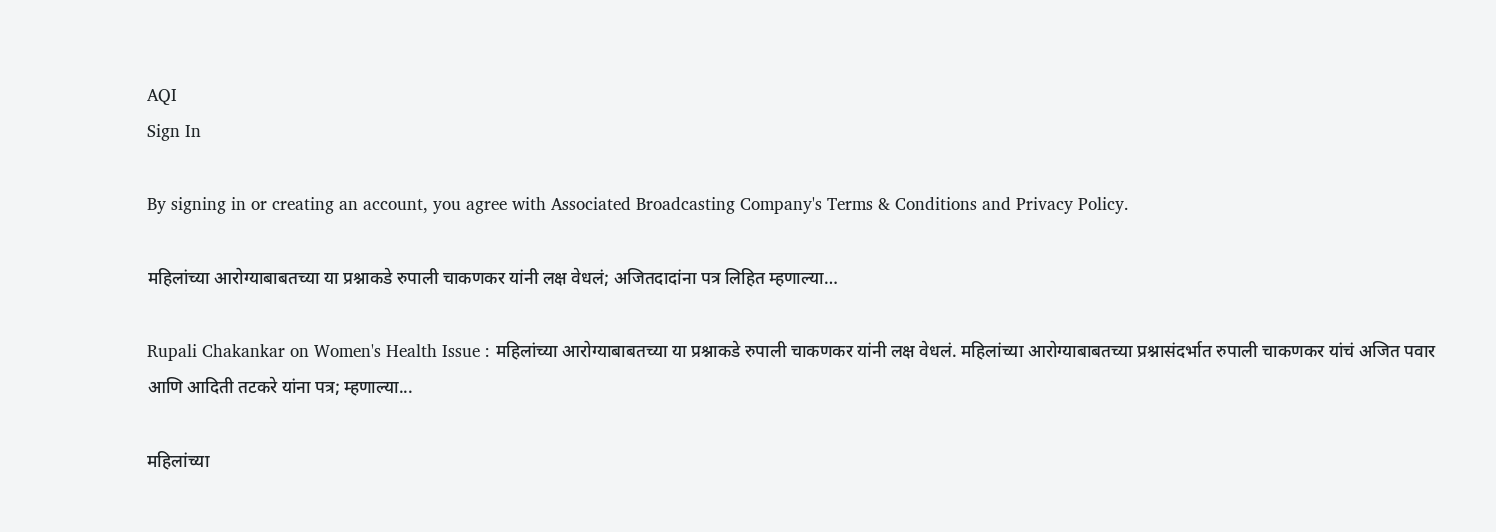AQI
Sign In

By signing in or creating an account, you agree with Associated Broadcasting Company's Terms & Conditions and Privacy Policy.

महिलांच्या आरोग्याबाबतच्या या प्रश्नाकडे रुपाली चाकणकर यांनी लक्ष वेधलं; अजितदादांना पत्र लिहित म्हणाल्या…

Rupali Chakankar on Women's Health Issue : महिलांच्या आरोग्याबाबतच्या या प्रश्नाकडे रुपाली चाकणकर यांनी लक्ष वेधलं. महिलांच्या आरोग्याबाबतच्या प्रश्नासंदर्भात रुपाली चाकणकर यांचं अजित पवार आणि आदिती तटकरे यांना पत्र; म्हणाल्या...

महिलांच्या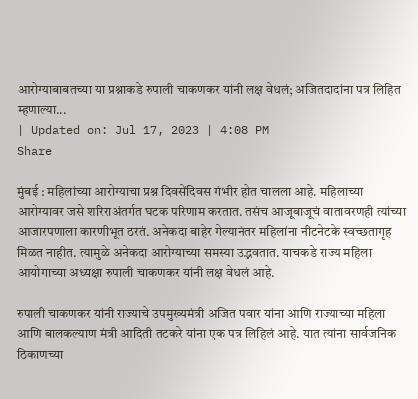आरोग्याबाबतच्या या प्रश्नाकडे रुपाली चाकणकर यांनी लक्ष वेधलं; अजितदादांना पत्र लिहित म्हणाल्या...
| Updated on: Jul 17, 2023 | 4:08 PM
Share

मुंबई : महिलांच्या आरोग्याचा प्रश्न दिवसेंदिवस गंभीर होत चालला आहे. महिलाच्या आरोग्यावर जसे शरिराअंतर्गत घटक परिणाम करतात. तसंच आजूबाजूचं वातावरणही त्यांच्या आजारपणाला कारणीभूत ठरतं. अनेकदा बाहेर गेल्यानंतर महिलांना नीटनेटके स्वच्छतागृह मिळत नाहीत. त्यामुळे अनेकदा आरोग्याच्या समस्या उद्भवतात. याचकडे राज्य महिला आयोगाच्या अध्यक्षा रुपाली चाकणकर यांनी लक्ष वेधलं आहे.

रुपाली चाकणकर यांनी राज्याचे उपमुख्यमंत्री अजित पवार यांना आणि राज्याच्या महिला आणि बालकल्याण मंत्री आदिती तटकरे यांना एक पत्र लिहिलं आहे. यात त्यांना सार्वजनिक ठिकाणच्या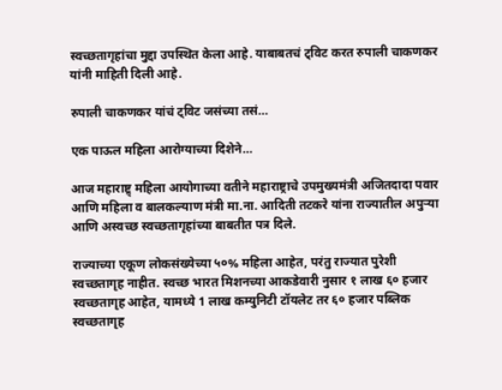स्वच्छतागृहांचा मुद्दा उपस्थित केला आहे. याबाबतचं ट्विट करत रुपाली चाकणकर यांनी माहिती दिली आहे.

रुपाली चाकणकर यांचं ट्विट जसंच्या तसं…

एक पाऊल महिला आरोग्याच्या दिशेने…

आज महाराष्ट्र् महिला आयोगाच्या वतीने महाराष्ट्राचे उपमुख्यमंत्री अजितदादा पवार आणि महिला व बालकल्याण मंत्री मा.ना. आदिती तटकरे यांना राज्यातील अपुऱ्या आणि अस्वच्छ स्वच्छतागृहांच्या बाबतीत पत्र दिले.

राज्याच्या एकूण लोकसंख्येच्या ५०% महिला आहेत, परंतु राज्यात पुरेशी स्वच्छतागृह नाहीत. स्वच्छ भारत मिशनच्या आकडेवारी नुसार १ लाख ६० हजार स्वच्छतागृह आहेत, यामध्ये 1 लाख कम्युनिटी टॉयलेट तर ६० हजार पब्लिक स्वच्छतागृह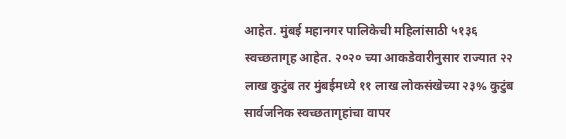आहेत. मुंबई महानगर पालिकेची महिलांसाठी ५१३६ स्वच्छतागृह आहेत. २०२० च्या आकडेवारीनुसार राज्यात २२ लाख कुटुंब तर मुंबईमध्ये ११ लाख लोकसंखेच्या २३% कुटुंब सार्वजनिक स्वच्छतागृहांचा वापर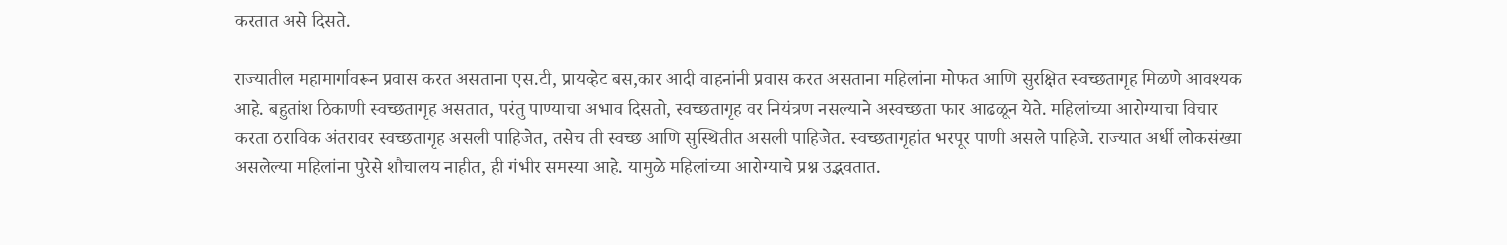करतात असे दिसते.

राज्यातील महामार्गावरून प्रवास करत असताना एस.टी, प्रायव्हेट बस,कार आदी वाहनांनी प्रवास करत असताना महिलांना मोफत आणि सुरक्षित स्वच्छतागृह मिळणे आवश्यक आहे. बहुतांश ठिकाणी स्वच्छतागृह असतात, परंतु पाण्याचा अभाव दिसतो, स्वच्छतागृह वर नियंत्रण नसल्याने अस्वच्छता फार आढळून येते. महिलांच्या आरोग्याचा विचार करता ठराविक अंतरावर स्वच्छतागृह असली पाहिजेत, तसेच ती स्वच्छ आणि सुस्थितीत असली पाहिजेत. स्वच्छतागृहांत भरपूर पाणी असले पाहिजे. राज्यात अर्धी लोकसंख्या असलेल्या महिलांना पुरेसे शौचालय नाहीत, ही गंभीर समस्या आहे. यामुळे महिलांच्या आरोग्याचे प्रश्न उद्भवतात.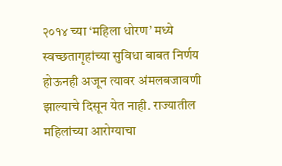२०१४ च्या ‘महिला धोरण’ मध्ये स्वच्छतागृहांच्या सुविधा बाबत निर्णय होऊनही अजून त्यावर अंमलबजावणी झाल्याचे दिसून येत नाही. राज्यातील महिलांच्या आरोग्याचा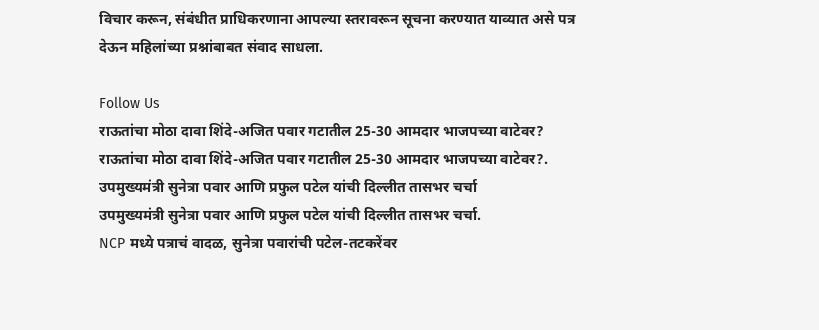विचार करून, संबंधीत प्राधिकरणाना आपल्या स्तरावरून सूचना करण्यात याव्यात असे पत्र देऊन महिलांच्या प्रश्नांबाबत संवाद साधला.

Follow Us
राऊतांचा मोठा दावा शिंदे-अजित पवार गटातील 25-30 आमदार भाजपच्या वाटेवर?
राऊतांचा मोठा दावा शिंदे-अजित पवार गटातील 25-30 आमदार भाजपच्या वाटेवर?.
उपमुख्यमंत्री सुनेत्रा पवार आणि प्रफुल पटेल यांची दिल्लीत तासभर चर्चा
उपमुख्यमंत्री सुनेत्रा पवार आणि प्रफुल पटेल यांची दिल्लीत तासभर चर्चा.
NCP मध्ये पत्राचं वादळ, सुनेत्रा पवारांची पटेल-तटकरेंवर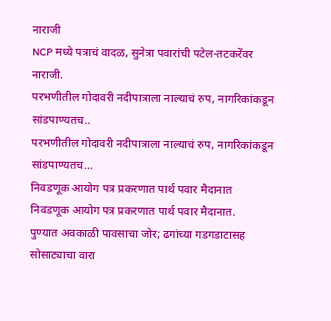नाराजी
NCP मध्ये पत्राचं वादळ, सुनेत्रा पवारांची पटेल-तटकरेंवर नाराजी.
परभणीतील गोदावरी नदीपात्राला नाल्याचं रुप, नागरिकांकडून सांडपाण्यतच..
परभणीतील गोदावरी नदीपात्राला नाल्याचं रुप, नागरिकांकडून सांडपाण्यतच...
निवडणूक आयोग पत्र प्रकरणात पार्थ पवार मैदानात
निवडणूक आयोग पत्र प्रकरणात पार्थ पवार मैदानात.
पुण्यात अवकाळी पावसाचा जोर; ढगांच्या गडगडाटासह सोसाट्याचा वारा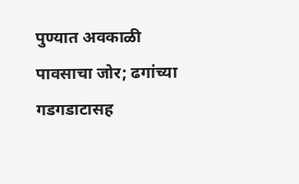पुण्यात अवकाळी पावसाचा जोर; ढगांच्या गडगडाटासह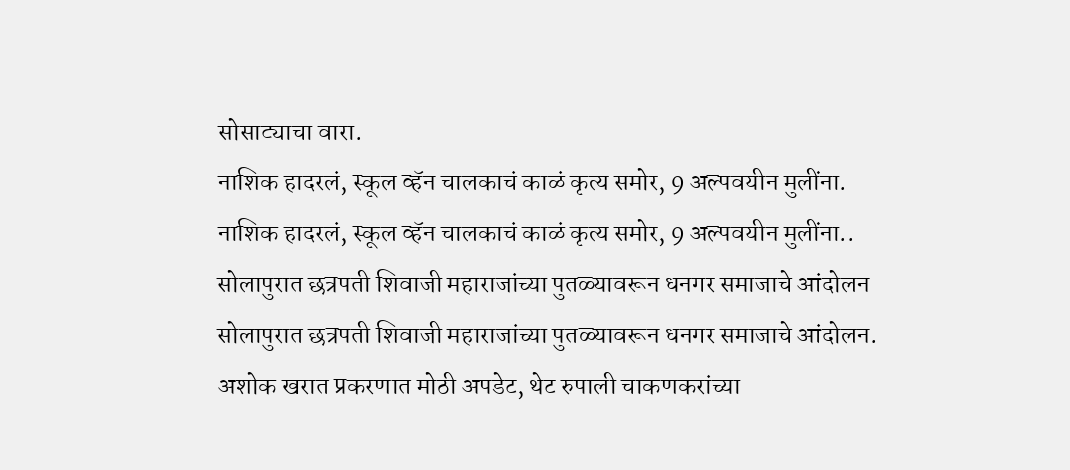सोसाट्याचा वारा.
नाशिक हादरलं, स्कूल व्हॅन चालकाचं काळं कृत्य समोर, 9 अल्पवयीन मुलींना.
नाशिक हादरलं, स्कूल व्हॅन चालकाचं काळं कृत्य समोर, 9 अल्पवयीन मुलींना..
सोलापुरात छत्रपती शिवाजी महाराजांच्या पुतळ्यावरून धनगर समाजाचे आंदोलन
सोलापुरात छत्रपती शिवाजी महाराजांच्या पुतळ्यावरून धनगर समाजाचे आंदोलन.
अशोक खरात प्रकरणात मोठी अपडेट, थेट रुपाली चाकणकरांच्या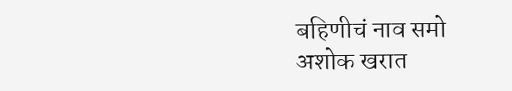बहिणीचं नाव समो
अशोक खरात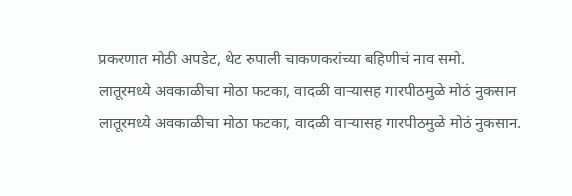प्रकरणात मोठी अपडेट, थेट रुपाली चाकणकरांच्या बहिणीचं नाव समो.
लातूरमध्ये अवकाळीचा मोठा फटका, वादळी वाऱ्यासह गारपीठमुळे मोठं नुकसान
लातूरमध्ये अवकाळीचा मोठा फटका, वादळी वाऱ्यासह गारपीठमुळे मोठं नुकसान.